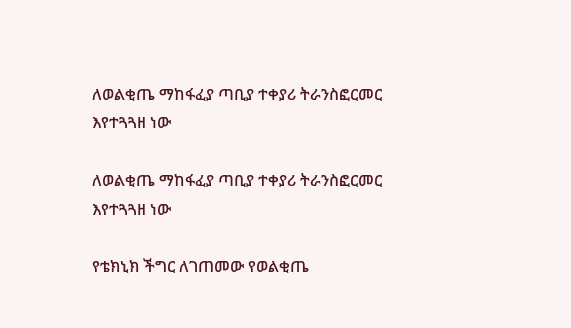ለወልቂጤ ማከፋፈያ ጣቢያ ተቀያሪ ትራንስፎርመር እየተጓጓዘ ነው

ለወልቂጤ ማከፋፈያ ጣቢያ ተቀያሪ ትራንስፎርመር እየተጓጓዘ ነው

የቴክኒክ ችግር ለገጠመው የወልቂጤ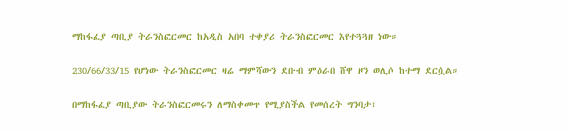ማከፋፈያ ጣቢያ ትራንስፎርመር ከአዲስ አበባ ተቀያሪ ትራንስፎርመር እየተጓጓዘ ነው።

230/66/33/15 የሆነው ትራንስፎርመር ዛሬ ማምሻውን ደቡብ ምዕራበ ሸዋ ዞን ወሊሶ ከተማ ደርሷል።

በማከፋፈያ ጣቢያው ትራንስፎርመሩን ለማስቀመጥ የሚያስችል የመሰረት ግንባታ፣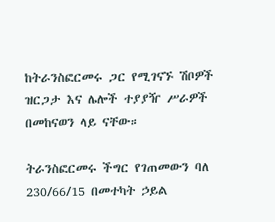ከትራንስፎርመሩ ጋር የሚገናኙ ሽቦዎች ዝርጋታ እና ሌሎች ተያያዥ ሥራዎች በመከናወን ላይ ናቸው።

ትራንስፎርመሩ ችግር የገጠመውን ባለ 230/66/15 በመተካት ኃይል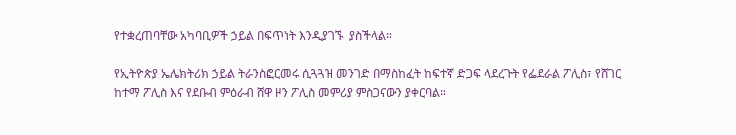የተቋረጠባቸው አካባቢዎች ኃይል በፍጥነት እንዲያገኙ  ያስችላል።

የኢትዮጵያ ኤሌክትሪክ ኃይል ትራንስፎርመሩ ሲጓጓዝ መንገድ በማስከፈት ከፍተኛ ድጋፍ ላደረጉት የፌደራል ፖሊስ፣ የሸገር ከተማ ፖሊስ እና የደቡብ ምዕራብ ሸዋ ዞን ፖሊስ መምሪያ ምስጋናውን ያቀርባል።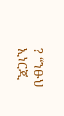? “ንፁህ ኢነርጂ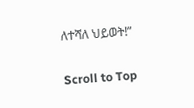ለተሻለ ህይወት!”

Scroll to Top